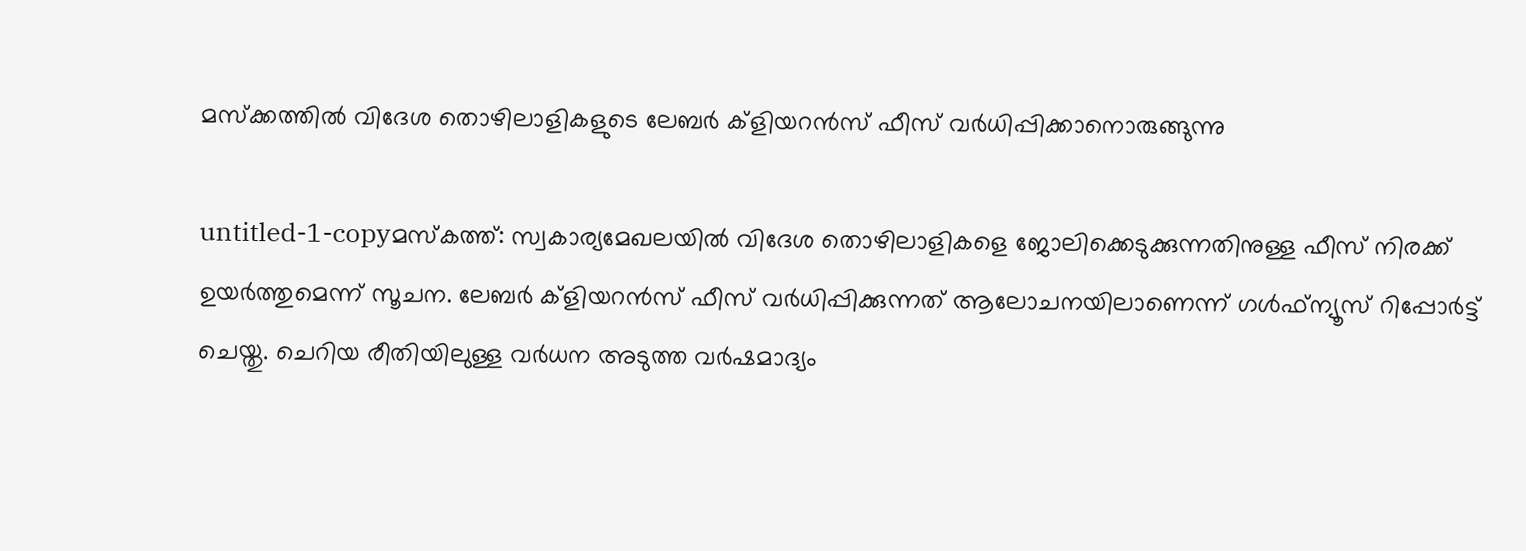മസ്‌ക്കത്തില്‍ വിദേശ തൊഴിലാളികളുടെ ലേബര്‍ ക്‌ളിയറന്‍സ് ഫീസ് വര്‍ധിപ്പിക്കാനൊരുങ്ങുന്നു

untitled-1-copyമസ്‌കത്ത്: സ്വകാര്യമേഖലയില്‍ വിദേശ തൊഴിലാളികളെ ജോലിക്കെടുക്കുന്നതിനുള്ള ഫീസ് നിരക്ക് ഉയര്‍ത്തുമെന്ന് സൂചന. ലേബര്‍ ക്ളിയറന്‍സ് ഫീസ് വര്‍ധിപ്പിക്കുന്നത് ആലോചനയിലാണെന്ന് ഗള്‍ഫ്ന്യൂസ് റിപ്പോര്‍ട്ട് ചെയ്തു. ചെറിയ രീതിയിലുള്ള വര്‍ധന അടുത്ത വര്‍ഷമാദ്യം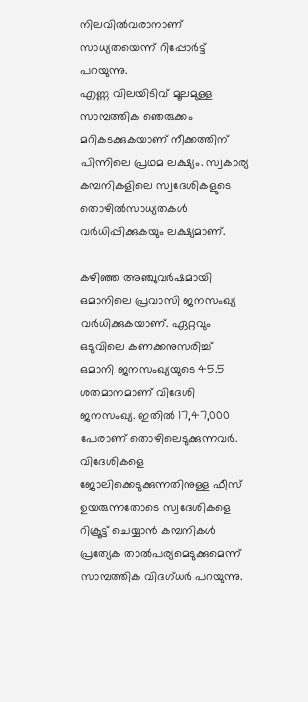നിലവില്‍വരാനാണ് സാധ്യതയെന്ന് റിപ്പോര്‍ട്ട് പറയുന്നു.
എണ്ണ വിലയിടിവ് മൂലമുള്ള സാമ്പത്തിക ഞെരുക്കം മറികടക്കുകയാണ് നീക്കത്തിന് പിന്നിലെ പ്രഥമ ലക്ഷ്യം. സ്വകാര്യ കമ്പനികളിലെ സ്വദേശികളുടെ തൊഴില്‍സാധ്യതകള്‍ വര്‍ധിപ്പിക്കുകയും ലക്ഷ്യമാണ്.

കഴിഞ്ഞ അഞ്ചുവര്‍ഷമായി ഒമാനിലെ പ്രവാസി ജനസംഖ്യ വര്‍ധിക്കുകയാണ്. ഏറ്റവും ഒടുവിലെ കണക്കനുസരിച്ച് ഒമാനി ജനസംഖ്യയുടെ 45.5 ശതമാനമാണ് വിദേശി ജനസംഖ്യ. ഇതില്‍ 17,47,000 പേരാണ് തൊഴിലെടുക്കുന്നവര്‍. വിദേശികളെ ജോലിക്കെടുക്കുന്നതിനുള്ള ഫീസ് ഉയരുന്നതോടെ സ്വദേശികളെ റിക്രൂട്ട് ചെയ്യാന്‍ കമ്പനികള്‍ പ്രത്യേക താല്‍പര്യമെടുക്കുമെന്ന് സാമ്പത്തിക വിദഗ്ധര്‍ പറയുന്നു.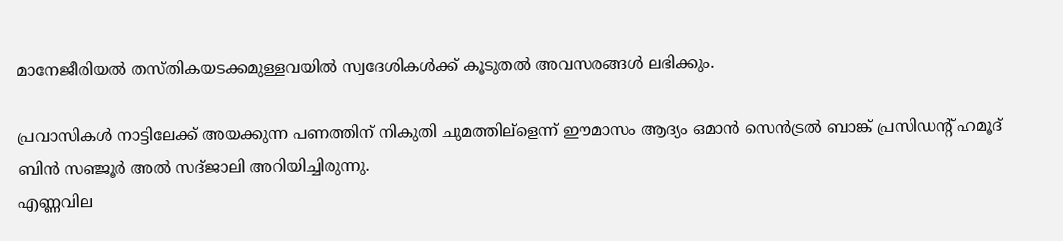മാനേജീരിയല്‍ തസ്തികയടക്കമുള്ളവയില്‍ സ്വദേശികള്‍ക്ക് കൂടുതല്‍ അവസരങ്ങള്‍ ലഭിക്കും.

പ്രവാസികള്‍ നാട്ടിലേക്ക് അയക്കുന്ന പണത്തിന് നികുതി ചുമത്തില്ളെന്ന് ഈമാസം ആദ്യം ഒമാന്‍ സെന്‍ട്രല്‍ ബാങ്ക് പ്രസിഡന്‍റ് ഹമൂദ് ബിന്‍ സഞ്ജൂര്‍ അല്‍ സദ്ജാലി അറിയിച്ചിരുന്നു.
എണ്ണവില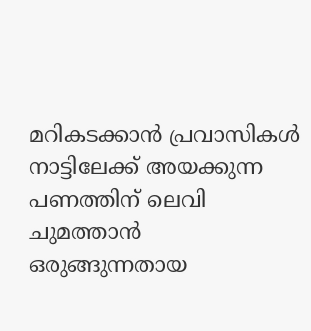മറികടക്കാന്‍ പ്രവാസികള്‍ നാട്ടിലേക്ക് അയക്കുന്ന പണത്തിന് ലെവി ചുമത്താന്‍ ഒരുങ്ങുന്നതായ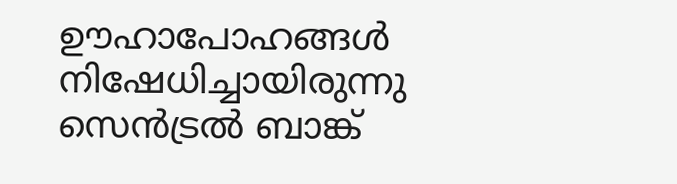ഊഹാപോഹങ്ങള്‍ നിഷേധിച്ചായിരുന്നു സെന്‍ട്രല്‍ ബാങ്ക്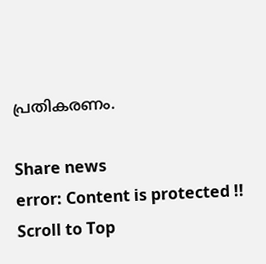പ്രതികരണം.

Share news
error: Content is protected !!
Scroll to Top